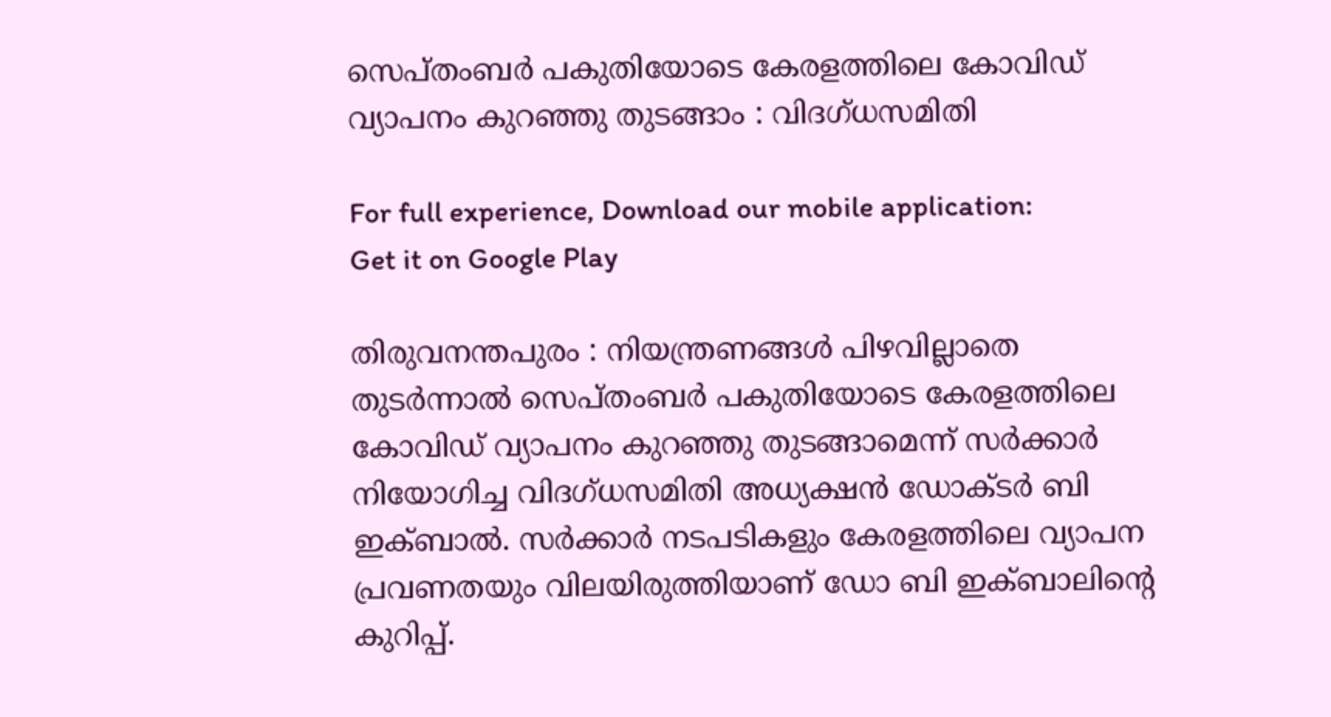സെപ്തംബര്‍ പകുതിയോടെ കേരളത്തിലെ കോവിഡ് വ്യാപനം കുറഞ്ഞു തുടങ്ങാം : വിദഗ്ധസമിതി

For full experience, Download our mobile application:
Get it on Google Play

തിരുവനന്തപുരം : നിയന്ത്രണങ്ങള്‍ പിഴവില്ലാതെ തുടര്‍ന്നാല്‍ സെപ്തംബര്‍ പകുതിയോടെ കേരളത്തിലെ കോവിഡ് വ്യാപനം കുറഞ്ഞു തുടങ്ങാമെന്ന് സര്‍ക്കാര്‍ നിയോഗിച്ച വിദഗ്ധസമിതി അധ്യക്ഷന്‍ ഡോക്ടര്‍ ബി ഇക്ബാല്‍. സര്‍ക്കാര്‍ നടപടികളും കേരളത്തിലെ വ്യാപന പ്രവണതയും വിലയിരുത്തിയാണ് ഡോ ബി ഇക്ബാലിന്റെ കുറിപ്പ്.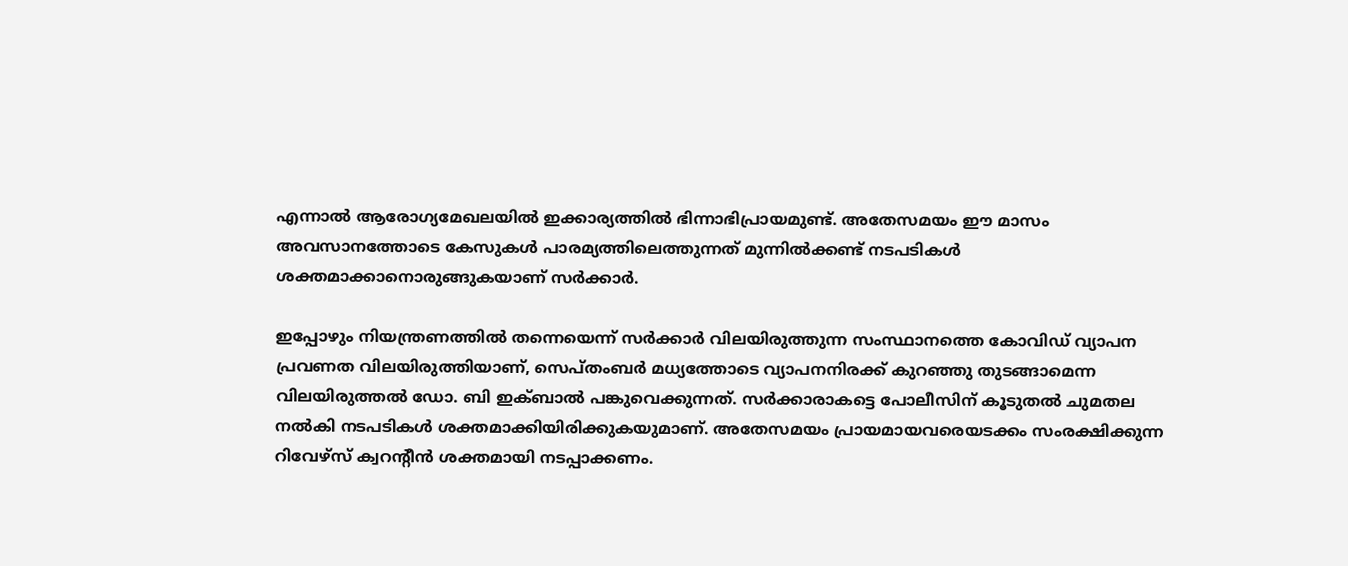എന്നാല്‍ ആരോഗ്യമേഖലയില്‍ ഇക്കാര്യത്തില്‍ ഭിന്നാഭിപ്രായമുണ്ട്. അതേസമയം ഈ മാസം അവസാനത്തോടെ കേസുകള്‍ പാരമ്യത്തിലെത്തുന്നത് മുന്നില്‍ക്കണ്ട് നടപടികള്‍ ശക്തമാക്കാനൊരുങ്ങുകയാണ് സര്‍ക്കാര്‍.

ഇപ്പോഴും നിയന്ത്രണത്തില്‍ തന്നെയെന്ന് സര്‍ക്കാര്‍ വിലയിരുത്തുന്ന സംസ്ഥാനത്തെ കോവിഡ് വ്യാപന പ്രവണത വിലയിരുത്തിയാണ്, സെപ്തംബര്‍ മധ്യത്തോടെ വ്യാപനനിരക്ക് കുറഞ്ഞു തുടങ്ങാമെന്ന വിലയിരുത്തല്‍ ഡോ. ബി ഇക്ബാല്‍ പങ്കുവെക്കുന്നത്. സര്‍ക്കാരാകട്ടെ പോലീസിന് കൂടുതല്‍ ചുമതല നല്‍കി നടപടികള്‍ ശക്തമാക്കിയിരിക്കുകയുമാണ്. അതേസമയം പ്രായമായവരെയടക്കം സംരക്ഷിക്കുന്ന റിവേഴ്സ് ക്വറന്റീന്‍ ശക്തമായി നടപ്പാക്കണം.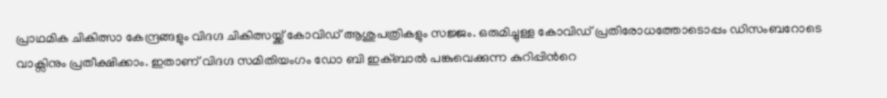പ്രാഥമിക ചികിത്സാ കേന്ദ്രങ്ങളും വിദഗ്ദ ചികിത്സയ്ക്ക് കോവിഡ് ആശുപത്രികളും സജ്ജം. ഒരുമിച്ചുള്ള കോവിഡ് പ്രതിരോധത്തോടൊപ്പം ഡിസംബറോടെ വാക്സിനും പ്രതീക്ഷിക്കാം. ഇതാണ് വിദഗ്ദ സമിതിയംഗം ഡോ ബി ഇക്ബാല്‍ പങ്കുവെക്കുന്ന കുറിപ്പിന്‍റെ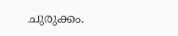ചുരുക്കം.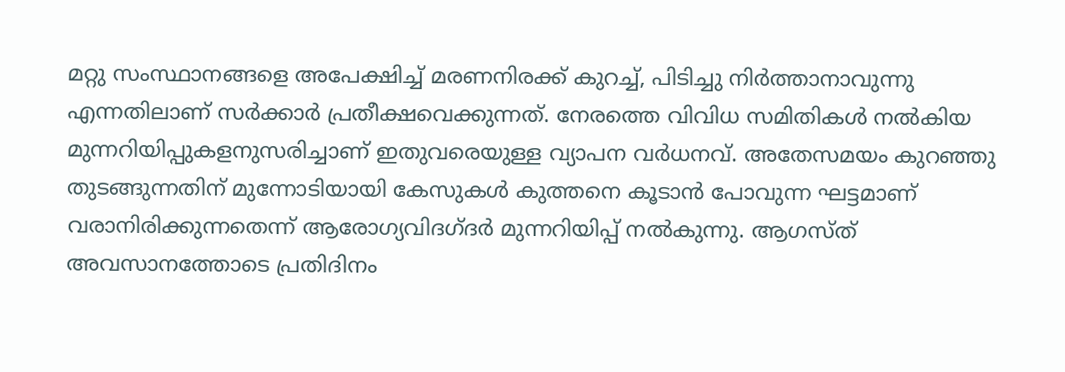മറ്റു സംസ്ഥാനങ്ങളെ അപേക്ഷിച്ച്‌ മരണനിരക്ക് കുറച്ച്‌, പിടിച്ചു നിര്‍ത്താനാവുന്നു എന്നതിലാണ് സര്‍ക്കാര്‍ പ്രതീക്ഷവെക്കുന്നത്. നേരത്തെ വിവിധ സമിതികള്‍ നല്‍കിയ മുന്നറിയിപ്പുകളനുസരിച്ചാണ് ഇതുവരെയുള്ള വ്യാപന വര്‍ധനവ്. അതേസമയം കുറഞ്ഞു തുടങ്ങുന്നതിന് മുന്നോടിയായി കേസുകള്‍ കുത്തനെ കൂടാന്‍ പോവുന്ന ഘട്ടമാണ് വരാനിരിക്കുന്നതെന്ന് ആരോഗ്യവിദഗ്ദര്‍ മുന്നറിയിപ്പ് നല്‍കുന്നു. ആഗസ്ത് അവസാനത്തോടെ പ്രതിദിനം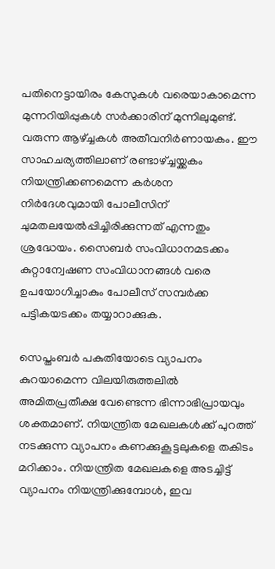പതിനെട്ടായിരം കേസുകള്‍ വരെയാകാമെന്ന മുന്നറിയിപ്പുകള്‍ സര്‍ക്കാരിന് മുന്നിലുമുണ്ട്. വരുന്ന ആഴ്ച്ചകള്‍ അതീവനിര്‍ണായകം. ഈ സാഹചര്യത്തിലാണ് രണ്ടാഴ്ച്ചയ്ക്കകം നിയന്ത്രിക്കണമെന്ന കര്‍ശന നിര്‍ദേശവുമായി പോലീസിന് ചുമതലയേല്‍പ്പിച്ചിരിക്കുന്നത് എന്നതും ശ്രദ്ധേയം. സൈബര്‍ സംവിധാനമടക്കം കുറ്റാന്വേഷണ സംവിധാനങ്ങള്‍ വരെ ഉപയോഗിച്ചാകും പോലീസ് സമ്പര്‍ക്ക പട്ടികയടക്കം തയ്യാറാക്കുക.

സെപ്തംബര്‍ പകുതിയോടെ വ്യാപനം കുറയാമെന്ന വിലയിരുത്തലില്‍ അമിതപ്രതീക്ഷ വേണ്ടെന്ന ഭിന്നാഭിപ്രായവും ശക്തമാണ്. നിയന്ത്രിത മേഖലകള്‍ക്ക് പുറത്ത് നടക്കുന്ന വ്യാപനം കണക്കുകൂട്ടലുകളെ തകിടം മറിക്കാം. നിയന്ത്രിത മേഖലകളെ അടച്ചിട്ട് വ്യാപനം നിയന്ത്രിക്കുമ്പോള്‍, ഇവ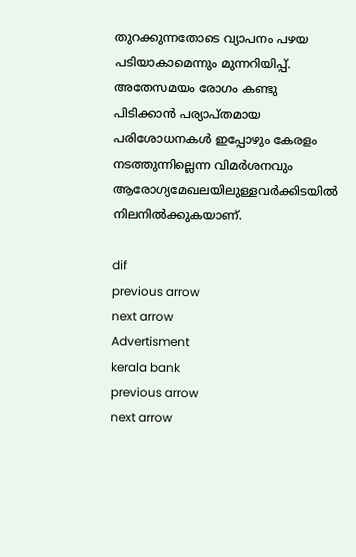തുറക്കുന്നതോടെ വ്യാപനം പഴയ പടിയാകാമെന്നും മുന്നറിയിപ്പ്. അതേസമയം രോഗം കണ്ടു പിടിക്കാന്‍ പര്യാപ്തമായ പരിശോധനകള്‍ ഇപ്പോഴും കേരളം നടത്തുന്നില്ലെന്ന വിമര്‍ശനവും ആരോഗ്യമേഖലയിലുള്ളവര്‍ക്കിടയില്‍ നിലനില്‍ക്കുകയാണ്.

dif
previous arrow
next arrow
Advertisment
kerala bank
previous arrow
next arrow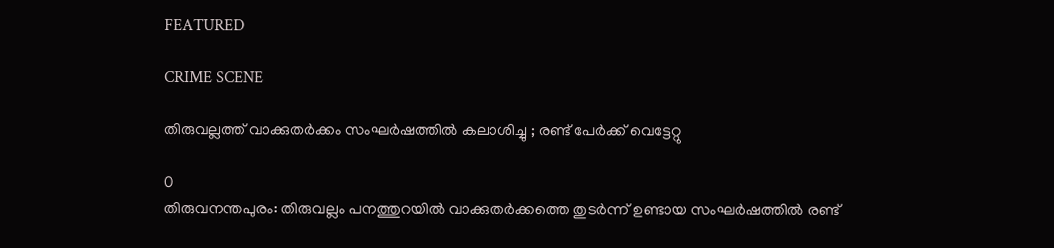FEATURED

CRIME SCENE

തിരുവല്ലത്ത് വാക്കുതർക്കം സംഘർഷത്തിൽ കലാശിച്ചു ; രണ്ട് പേർക്ക് വെട്ടേറ്റു

0
തിരുവനന്തപുരം: തിരുവല്ലം പനത്തുറയിൽ വാക്കുതർക്കത്തെ തുടർന്ന് ഉണ്ടായ സംഘർഷത്തിൽ രണ്ട്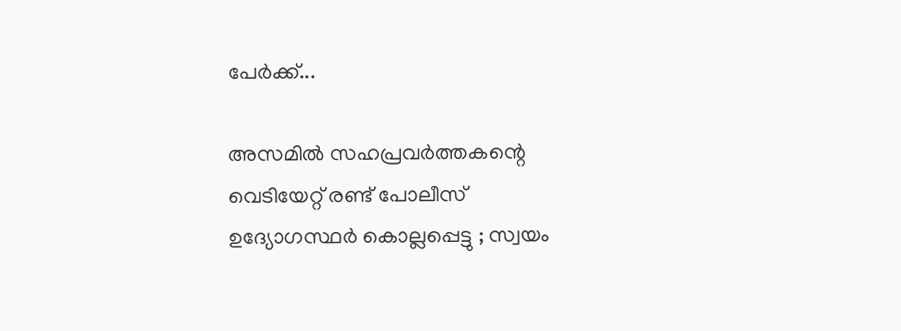പേർക്ക്...

അസമിൽ സഹപ്രവർത്തകന്റെ വെടിയേറ്റ് രണ്ട് പോലീസ് ഉദ്യോഗസ്ഥർ കൊല്ലപ്പെട്ടു ; സ്വയം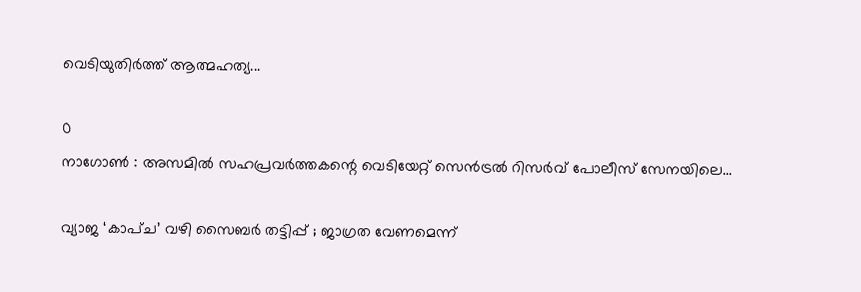വെടിയുതിർത്ത് ആത്മഹത്യ...

0
നാഗോൺ : അസമിൽ സഹപ്രവർത്തകന്റെ വെടിയേറ്റ് സെൻട്രൽ റിസർവ് പോലീസ് സേനയിലെ...

വ്യാജ ‘കാപ്ച’ വഴി സൈബർ തട്ടിപ്പ് ; ജാഗ്രത വേണമെന്ന്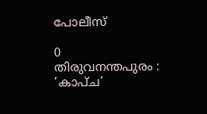പോലീസ്

0
തിരുവനന്തപുരം : ‘കാപ്ച’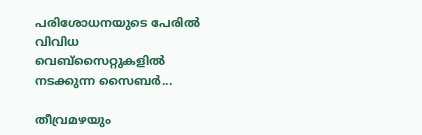പരിശോധനയുടെ പേരിൽ വിവിധ വെബ്സൈറ്റുകളിൽ നടക്കുന്ന സൈബർ...

തീവ്രമഴയും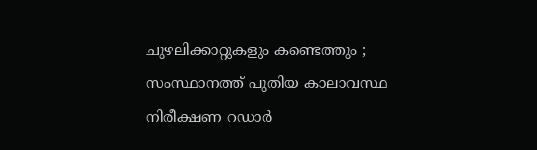ചുഴലിക്കാറ്റുകളും കണ്ടെത്തും ; സംസ്ഥാനത്ത് പുതിയ കാലാവസ്ഥ നിരീക്ഷണ റഡാർ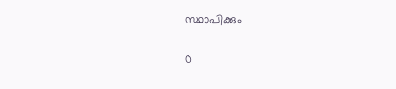സ്ഥാപിക്കും

0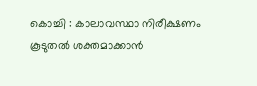കൊച്ചി : കാലാവസ്ഥാ നിരീക്ഷണം കൂടുതൽ ശക്തമാക്കാൻ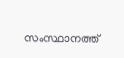സംസ്ഥാനത്ത്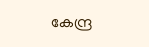കേന്ദ്ര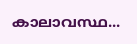കാലാവസ്ഥ...